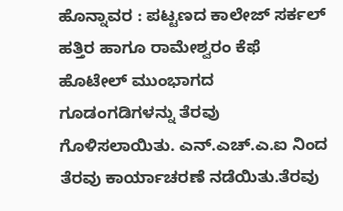ಹೊನ್ನಾವರ : ಪಟ್ಟಣದ ಕಾಲೇಜ್ ಸರ್ಕಲ್ ಹತ್ತಿರ ಹಾಗೂ ರಾಮೇಶ್ವರಂ ಕೆಫೆ ಹೊಟೇಲ್ ಮುಂಭಾಗದ ಗೂಡಂಗಡಿಗಳನ್ನು ತೆರವು ಗೊಳಿಸಲಾಯಿತು. ಎನ್.ಎಚ್.ಎ.ಐ ನಿಂದ ತೆರವು ಕಾರ್ಯಾಚರಣೆ ನಡೆಯಿತು.ತೆರವು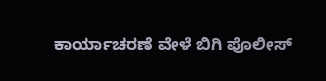ಕಾರ್ಯಾಚರಣೆ ವೇಳೆ ಬಿಗಿ ಪೊಲೀಸ್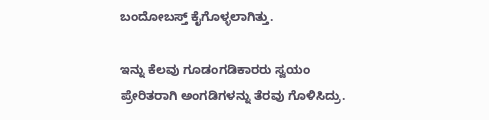ಬಂದೋಬಸ್ತ್ ಕೈಗೊಳ್ಳಲಾಗಿತ್ತು.

ಇನ್ನು ಕೆಲವು ಗೂಡಂಗಡಿಕಾರರು ಸ್ವಯಂ ಪ್ರೇರಿತರಾಗಿ ಅಂಗಡಿಗಳನ್ನು ತೆರವು ಗೊಳಿಸಿದ್ರು.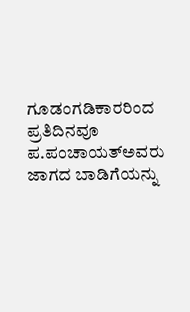ಗೂಡಂಗಡಿಕಾರರಿಂದ ಪ್ರತಿದಿನವೂ ಪ.ಪಂಚಾಯತ್ಅವರು ಜಾಗದ ಬಾಡಿಗೆಯನ್ನು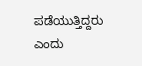ಪಡೆಯುತ್ತಿದ್ದರು ಎಂದು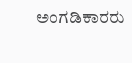ಅಂಗಡಿಕಾರರು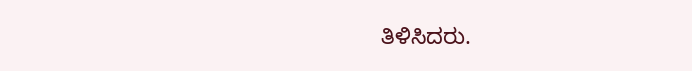ತಿಳಿಸಿದರು.